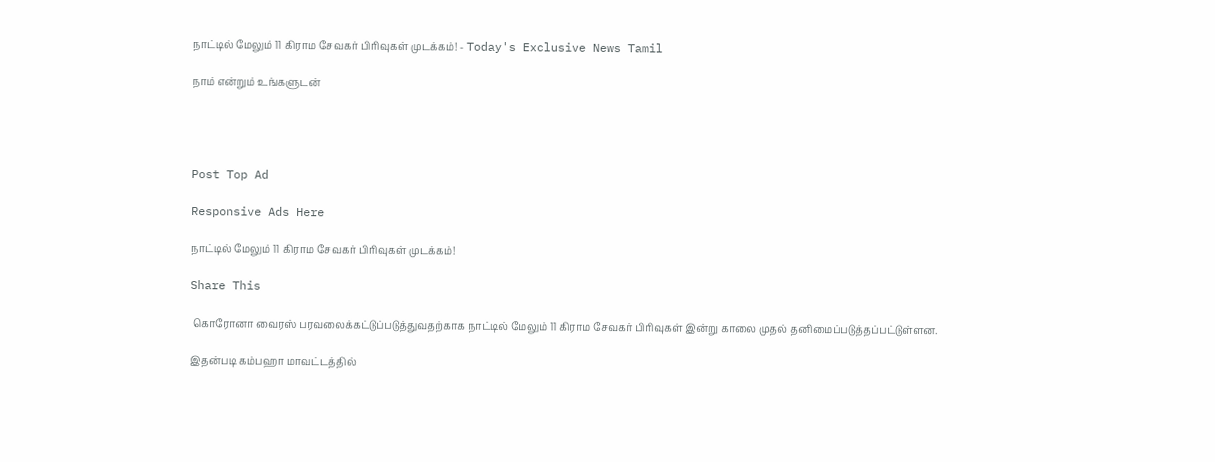நாட்டில் மேலும் 11 கிராம சேவகர் பிரிவுகள் முடக்கம்! - Today's Exclusive News Tamil

நாம் என்றும் உங்களுடன்




Post Top Ad

Responsive Ads Here

நாட்டில் மேலும் 11 கிராம சேவகர் பிரிவுகள் முடக்கம்!

Share This

 கொரோனா வைரஸ் பரவலைக்கட்டுப்படுத்துவதற்காக நாட்டில் மேலும் 11 கிராம சேவகர் பிரிவுகள் இன்று காலை முதல் தனிமைப்படுத்தப்பட்டுள்ளன.

இதன்படி கம்பஹா மாவட்டத்தில்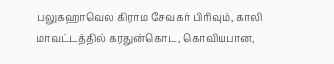பலுகஹாவெல கிராம சேவகர் பிரிவும், காலி மாவட்டத்தில் கரதுன்கொட, கொவியபான,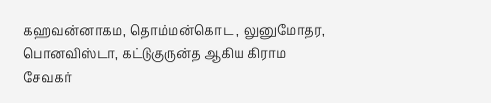கஹவன்னாகம, தொம்மன்கொட , லுனுமோதர, பொனவிஸ்டா, கட்டுகுருன்த ஆகிய கிராம சேவகர்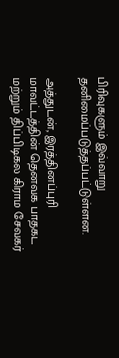பிரிவுகளும் இவ்வாறு தனிமைப்படுத்தப்பட்டுள்ளன.

அத்துடன், இரத்தினப்புரி மாவட்டத்தின் தெனவக பாதகட மற்றும் திப்பிடிகல கிராம சேவகர்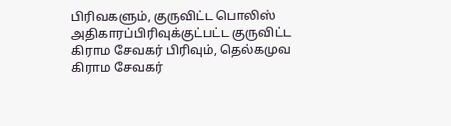பிரிவகளும், குருவிட்ட பொலிஸ் அதிகாரப்பிரிவுக்குட்பட்ட குருவிட்ட கிராம சேவகர் பிரிவும், தெல்கமுவ கிராம சேவகர்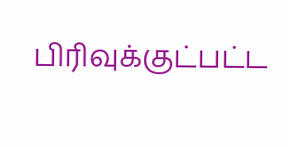பிரிவுக்குட்பட்ட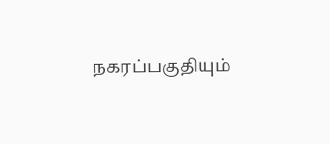நகரப்பகுதியும்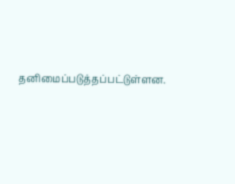தனிமைப்படுத்தப்பட்டுள்ளன.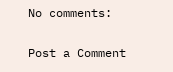No comments:

Post a Comment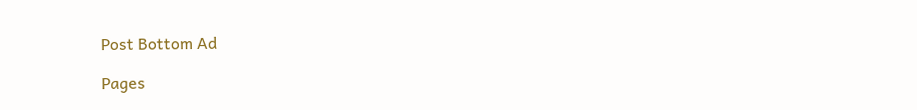Post Bottom Ad

Pages